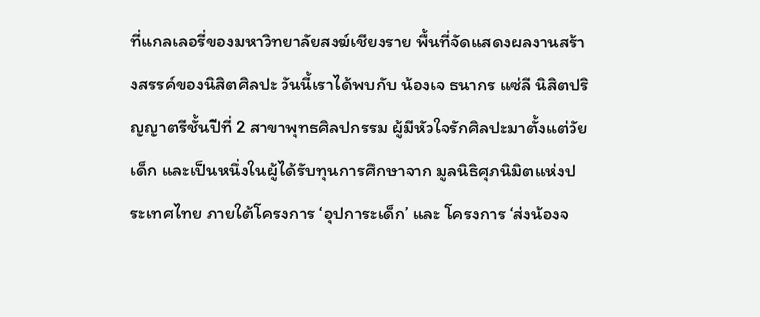ที่แกลเลอรี่ของมหาวิทยาลัยสงฆ์เชียงราย พื้นที่จัดแสดงผลงานสร้างสรรค์ของนิสิตศิลปะ วันนี้เราได้พบกับ น้องเจ ธนากร แซ่ลี นิสิตปริญญาตรีชั้นปีที่ 2 สาขาพุทธศิลปกรรม ผู้มีหัวใจรักศิลปะมาตั้งแต่วัยเด็ก และเป็นหนึ่งในผู้ได้รับทุนการศึกษาจาก มูลนิธิศุภนิมิตแห่งประเทศไทย ภายใต้โครงการ ‘อุปการะเด็ก’ และ โครงการ ‘ส่งน้องจ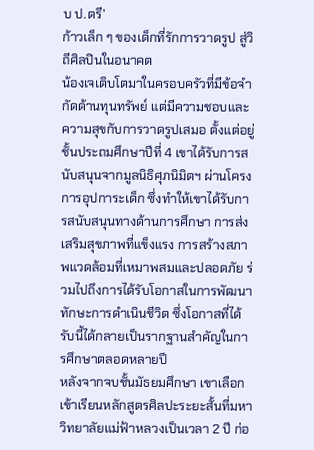บ ป.ตรี’
ก้าวเล็ก ๆ ของเด็กที่รักการวาดรูป สู่วิถีศิลปินในอนาคต
น้องเจเติบโตมาในครอบครัวที่มีข้อจำกัดด้านทุนทรัพย์ แต่มีความชอบและความสุขกับการวาดรูปเสมอ ตั้งแต่อยู่ชั้นประถมศึกษาปีที่ 4 เขาได้รับการสนับสนุนจากมูลนิธิศุภนิมิตฯ ผ่านโครงการอุปการะเด็ก ซึ่งทำให้เขาได้รับการสนับสนุนทางด้านการศึกษา การส่งเสริมสุขภาพที่แข็งแรง การสร้างสภาพแวดล้อมที่เหมาพสมและปลอดภัย ร่วมไปถึงการได้รับโอกาสในการพัฒนาทักษะการดำเนินชีวิต ซึ่งโอกาสที่ได้รับนี้ได้กลายเป็นรากฐานสำคัญในการศึกษาตลอดหลายปี
หลังจากจบชั้นมัธยมศึกษา เขาเลือกเข้าเรียนหลักสูตรศิลปะระยะสั้นที่มหาวิทยาลัยแม่ฟ้าหลวงเป็นเวลา 2 ปี ก่อ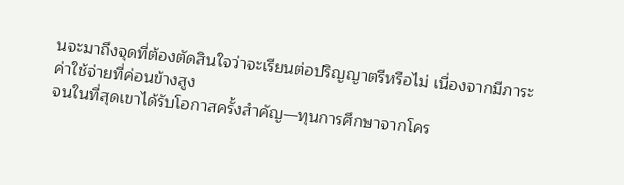นจะมาถึงจุดที่ต้องตัดสินใจว่าจะเรียนต่อปริญญาตรีหรือไม่ เนื่องจากมีภาระค่าใช้จ่ายที่ค่อนข้างสูง
จนในที่สุดเขาได้รับโอกาสครั้งสำคัญ—ทุนการศึกษาจากโคร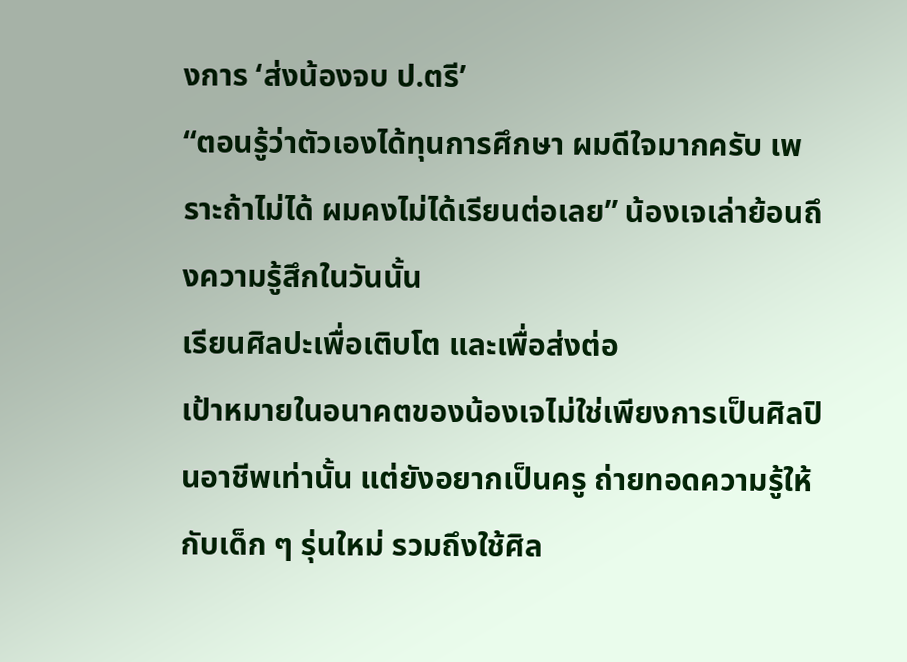งการ ‘ส่งน้องจบ ป.ตรี’
“ตอนรู้ว่าตัวเองได้ทุนการศึกษา ผมดีใจมากครับ เพราะถ้าไม่ได้ ผมคงไม่ได้เรียนต่อเลย” น้องเจเล่าย้อนถึงความรู้สึกในวันนั้น
เรียนศิลปะเพื่อเติบโต และเพื่อส่งต่อ
เป้าหมายในอนาคตของน้องเจไม่ใช่เพียงการเป็นศิลปินอาชีพเท่านั้น แต่ยังอยากเป็นครู ถ่ายทอดความรู้ให้กับเด็ก ๆ รุ่นใหม่ รวมถึงใช้ศิล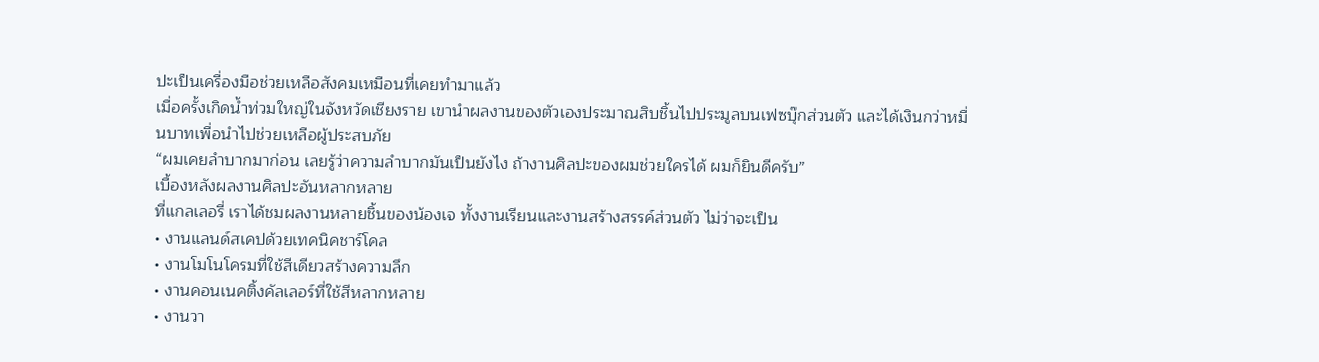ปะเป็นเครื่องมือช่วยเหลือสังคมเหมือนที่เคยทำมาแล้ว
เมื่อครั้งเกิดน้ำท่วมใหญ่ในจังหวัดเชียงราย เขานำผลงานของตัวเองประมาณสิบชิ้นไปประมูลบนเฟซบุ๊กส่วนตัว และได้เงินกว่าหมื่นบาทเพื่อนำไปช่วยเหลือผู้ประสบภัย
“ผมเคยลำบากมาก่อน เลยรู้ว่าความลำบากมันเป็นยังไง ถ้างานศิลปะของผมช่วยใครได้ ผมก็ยินดีครับ”
เบื้องหลังผลงานศิลปะอันหลากหลาย
ที่แกลเลอรี่ เราได้ชมผลงานหลายชิ้นของน้องเจ ทั้งงานเรียนและงานสร้างสรรค์ส่วนตัว ไม่ว่าจะเป็น
• งานแลนด์สเคปด้วยเทคนิคชาร์โคล
• งานโมโนโครมที่ใช้สีเดียวสร้างความลึก
• งานคอนเนคติ้งคัลเลอร์ที่ใช้สีหลากหลาย
• งานวา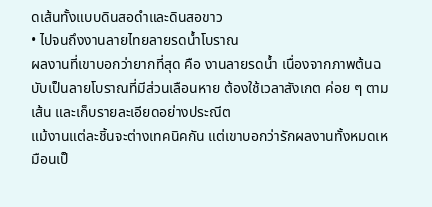ดเส้นทั้งแบบดินสอดำและดินสอขาว
• ไปจนถึงงานลายไทยลายรดน้ำโบราณ
ผลงานที่เขาบอกว่ายากที่สุด คือ งานลายรดน้ำ เนื่องจากภาพต้นฉบับเป็นลายโบราณที่มีส่วนเลือนหาย ต้องใช้เวลาสังเกต ค่อย ๆ ตามเส้น และเก็บรายละเอียดอย่างประณีต
แม้งานแต่ละชิ้นจะต่างเทคนิคกัน แต่เขาบอกว่ารักผลงานทั้งหมดเหมือนเป็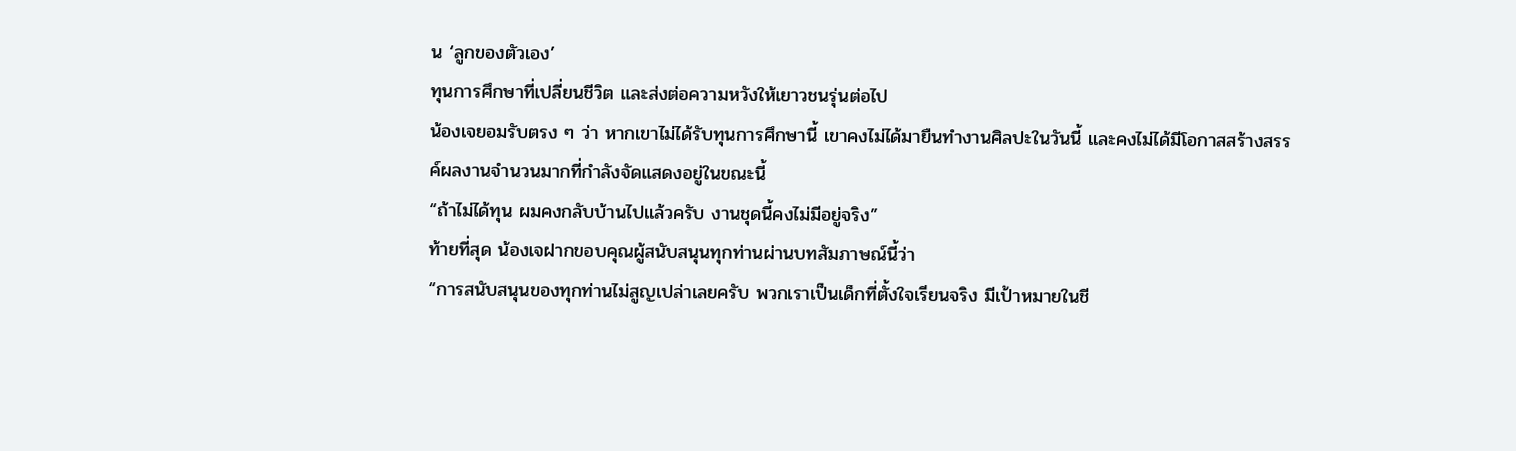น ‘ลูกของตัวเอง’
ทุนการศึกษาที่เปลี่ยนชีวิต และส่งต่อความหวังให้เยาวชนรุ่นต่อไป
น้องเจยอมรับตรง ๆ ว่า หากเขาไม่ได้รับทุนการศึกษานี้ เขาคงไม่ได้มายืนทำงานศิลปะในวันนี้ และคงไม่ได้มีโอกาสสร้างสรรค์ผลงานจำนวนมากที่กำลังจัดแสดงอยู่ในขณะนี้
“ถ้าไม่ได้ทุน ผมคงกลับบ้านไปแล้วครับ งานชุดนี้คงไม่มีอยู่จริง”
ท้ายที่สุด น้องเจฝากขอบคุณผู้สนับสนุนทุกท่านผ่านบทสัมภาษณ์นี้ว่า
“การสนับสนุนของทุกท่านไม่สูญเปล่าเลยครับ พวกเราเป็นเด็กที่ตั้งใจเรียนจริง มีเป้าหมายในชี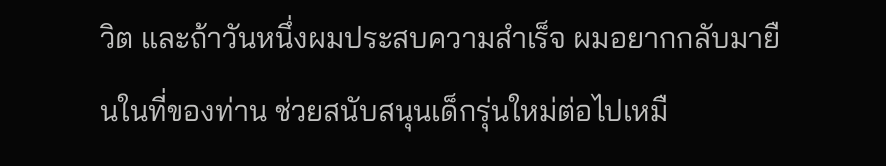วิต และถ้าวันหนึ่งผมประสบความสำเร็จ ผมอยากกลับมายืนในที่ของท่าน ช่วยสนับสนุนเด็กรุ่นใหม่ต่อไปเหมื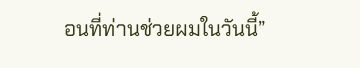อนที่ท่านช่วยผมในวันนี้”